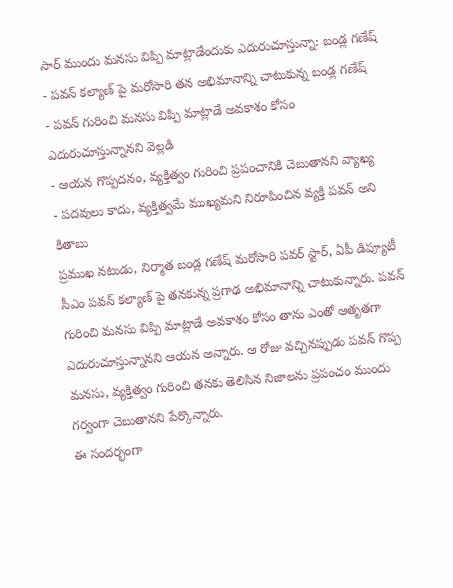సార్ ముందు మనసు విప్పి మాట్లాడేందుకు ఎదురుచూస్తున్నా: బండ్ల గణేష్
- పవన్ కల్యాణ్ పై మరోసారి తన అభిమానాన్ని చాటుకున్న బండ్ల గణేష్
- పవన్ గురించి మనసు విప్పి మాట్లాడే అవకాశం కోసం ఎదురుచూస్తున్నానని వెల్లడి
- ఆయన గొప్పదనం, వ్యక్తిత్వం గురించి ప్రపంచానికి చెబుతానని వ్యాఖ్య
- పదవులు కాదు, వ్యక్తిత్వమే ముఖ్యమని నిరూపించిన వ్యక్తి పవన్ అని కితాబు
ప్రముఖ నటుడు, నిర్మాత బండ్ల గణేష్ మరోసారి పవర్ స్టార్, ఏపీ డిప్యూటీ సీఎం పవన్ కల్యాణ్ పై తనకున్న ప్రగాఢ అభిమానాన్ని చాటుకున్నారు. పవన్ గురించి మనసు విప్పి మాట్లాడే అవకాశం కోసం తాను ఎంతో ఆతృతగా ఎదురుచూస్తున్నానని ఆయన అన్నారు. ఆ రోజు వచ్చినప్పుడు పవన్ గొప్ప మనసు, వ్యక్తిత్వం గురించి తనకు తెలిసిన నిజాలను ప్రపంచం ముందు గర్వంగా చెబుతానని పేర్కొన్నారు.
ఈ సందర్భంగా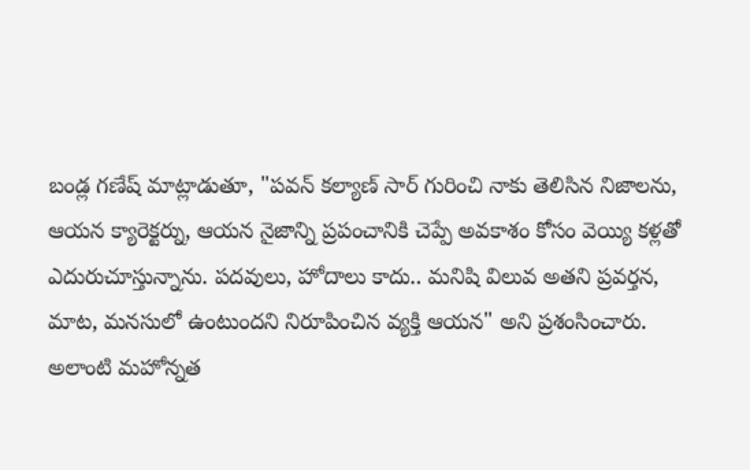బండ్ల గణేష్ మాట్లాడుతూ, "పవన్ కల్యాణ్ సార్ గురించి నాకు తెలిసిన నిజాలను, ఆయన క్యారెక్టర్ను, ఆయన నైజాన్ని ప్రపంచానికి చెప్పే అవకాశం కోసం వెయ్యి కళ్లతో ఎదురుచూస్తున్నాను. పదవులు, హోదాలు కాదు.. మనిషి విలువ అతని ప్రవర్తన, మాట, మనసులో ఉంటుందని నిరూపించిన వ్యక్తి ఆయన" అని ప్రశంసించారు.
అలాంటి మహోన్నత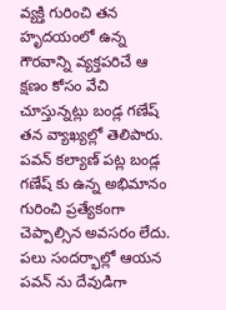వ్యక్తి గురించి తన హృదయంలో ఉన్న గౌరవాన్ని వ్యక్తపరిచే ఆ క్షణం కోసం వేచి చూస్తున్నట్లు బండ్ల గణేష్ తన వ్యాఖ్యల్లో తెలిపారు. పవన్ కల్యాణ్ పట్ల బండ్ల గణేష్ కు ఉన్న అభిమానం గురించి ప్రత్యేకంగా చెప్పాల్సిన అవసరం లేదు. పలు సందర్భాల్లో ఆయన పవన్ ను దేవుడిగా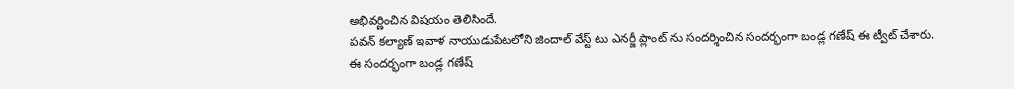అభివర్ణించిన విషయం తెలిసిందే.
పవన్ కల్యాణ్ ఇవాళ నాయుడుపేటలోని జిందాల్ వేస్ట్ టు ఎనర్జీ ప్లాంట్ ను సందర్శించిన సందర్భంగా బండ్ల గణేష్ ఈ ట్వీట్ చేశారు.
ఈ సందర్భంగా బండ్ల గణేష్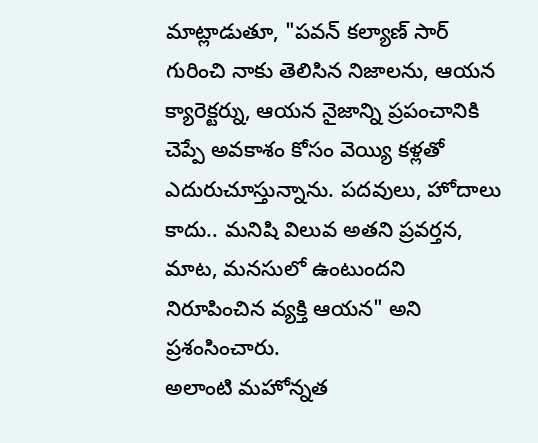మాట్లాడుతూ, "పవన్ కల్యాణ్ సార్ గురించి నాకు తెలిసిన నిజాలను, ఆయన క్యారెక్టర్ను, ఆయన నైజాన్ని ప్రపంచానికి చెప్పే అవకాశం కోసం వెయ్యి కళ్లతో ఎదురుచూస్తున్నాను. పదవులు, హోదాలు కాదు.. మనిషి విలువ అతని ప్రవర్తన, మాట, మనసులో ఉంటుందని నిరూపించిన వ్యక్తి ఆయన" అని ప్రశంసించారు.
అలాంటి మహోన్నత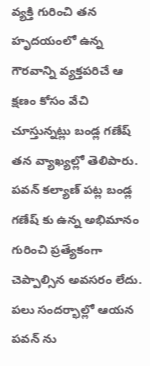వ్యక్తి గురించి తన హృదయంలో ఉన్న గౌరవాన్ని వ్యక్తపరిచే ఆ క్షణం కోసం వేచి చూస్తున్నట్లు బండ్ల గణేష్ తన వ్యాఖ్యల్లో తెలిపారు. పవన్ కల్యాణ్ పట్ల బండ్ల గణేష్ కు ఉన్న అభిమానం గురించి ప్రత్యేకంగా చెప్పాల్సిన అవసరం లేదు. పలు సందర్భాల్లో ఆయన పవన్ ను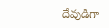దేవుడిగా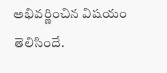అభివర్ణించిన విషయం తెలిసిందే.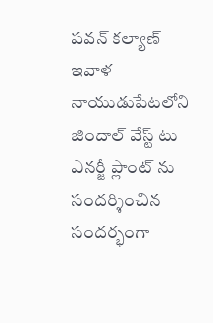పవన్ కల్యాణ్ ఇవాళ నాయుడుపేటలోని జిందాల్ వేస్ట్ టు ఎనర్జీ ప్లాంట్ ను సందర్శించిన సందర్భంగా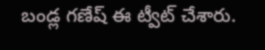బండ్ల గణేష్ ఈ ట్వీట్ చేశారు.